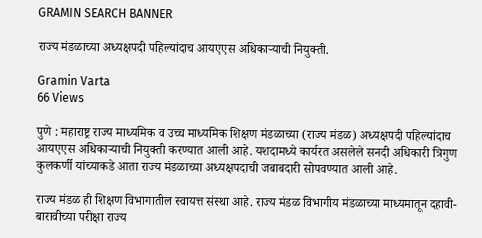GRAMIN SEARCH BANNER

राज्य मंडळाच्या अध्यक्षपदी पहिल्यांदाच आयएएस अधिकाऱ्याची नियुक्ती.

Gramin Varta
66 Views

पुणे : महाराष्ट्र राज्य माध्यमिक व उच्च माध्यमिक शिक्षण मंडळाच्या (राज्य मंडळ) अध्यक्षपदी पहिल्यांदाच आयएएस अधिकाऱ्याची नियुक्ती करण्यात आली आहे. यशदामध्ये कार्यरत असलेले सनदी अधिकारी त्रिगुण कुलकर्णी यांच्याकडे आता राज्य मंडळाच्या अध्यक्षपदाची जबाबदारी सोपवण्यात आली आहे.

राज्य मंडळ ही शिक्षण विभागातील स्वायत्त संस्था आहे. राज्य मंडळ विभागीय मंडळाच्या माध्यमातून दहावी-बारावीच्या परीक्षा राज्य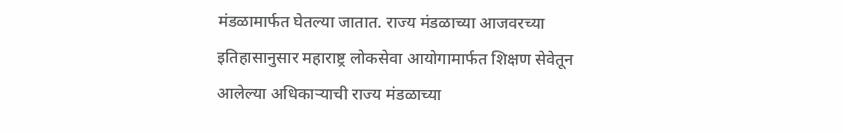मंडळामार्फत घेतल्या जातात. राज्य मंडळाच्या आजवरच्या इतिहासानुसार महाराष्ट्र लोकसेवा आयोगामार्फत शिक्षण सेवेतून आलेल्या अधिकाऱ्याची राज्य मंडळाच्या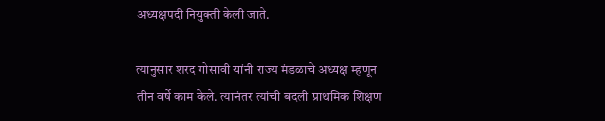अध्यक्षपदी नियुक्ती केली जाते.

त्यानुसार शरद गोसावी यांनी राज्य मंडळाचे अध्यक्ष म्हणून तीन वर्षे काम केले. त्यानंतर त्यांची बदली प्राथमिक शिक्षण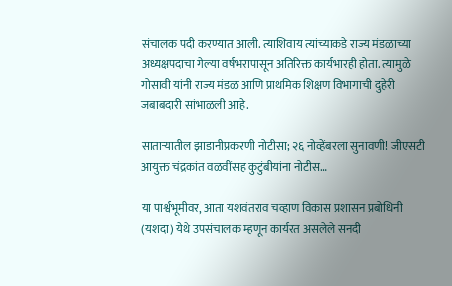संचालक पदी करण्यात आली. त्याशिवाय त्यांच्याकडे राज्य मंडळाच्या अध्यक्षपदाचा गेल्या वर्षभरापासून अतिरिक्त कार्यभारही होता. त्यामुळे गोसावी यांनी राज्य मंडळ आणि प्राथमिक शिक्षण विभागाची दुहेरी जबाबदारी सांभाळली आहे.

साताऱ्यातील झाडानीप्रकरणी नोटीसा; २६ नोव्हेंबरला सुनावणी! जीएसटी आयुक्त चंद्रकांत वळवींसह कुटुंबीयांना नोटीस…

या पार्श्वभूमीवर, आता यशवंतराव चव्हाण विकास प्रशासन प्रबोधिनी (यशदा) येथे उपसंचालक म्हणून कार्यरत असलेले सनदी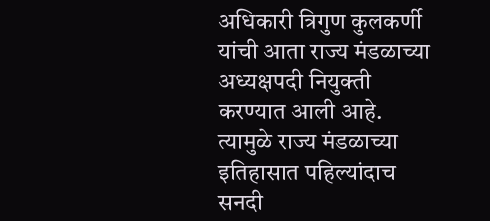अधिकारी त्रिगुण कुलकर्णी यांची आता राज्य मंडळाच्या अध्यक्षपदी नियुक्ती करण्यात आली आहे. त्यामुळे राज्य मंडळाच्या इतिहासात पहिल्यांदाच सनदी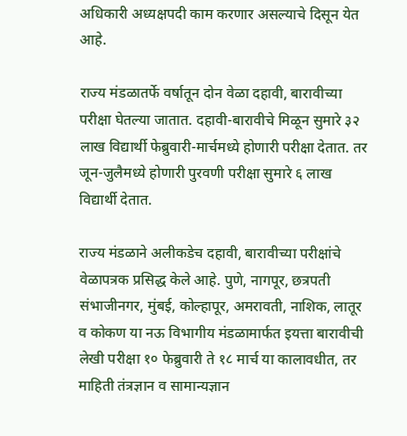अधिकारी अध्यक्षपदी काम करणार असल्याचे दिसून येत आहे.

राज्य मंडळातर्फे वर्षातून दोन वेळा दहावी, बारावीच्या परीक्षा घेतल्या जातात. दहावी-बारावीचे मिळून सुमारे ३२ लाख विद्यार्थी फेब्रुवारी-मार्चमध्ये होणारी परीक्षा देतात. तर जून-जुलैमध्ये होणारी पुरवणी परीक्षा सुमारे ६ लाख विद्यार्थी देतात.

राज्य मंडळाने अलीकडेच दहावी, बारावीच्या परीक्षांचे वेळापत्रक प्रसिद्ध केले आहे. पुणे, नागपूर, छत्रपती संभाजीनगर, मुंबई, कोल्हापूर, अमरावती, नाशिक, लातूर व कोकण या नऊ विभागीय मंडळामार्फत इयत्ता बारावीची लेखी परीक्षा १० फेब्रुवारी ते १८ मार्च या कालावधीत, तर माहिती तंत्रज्ञान व सामान्यज्ञान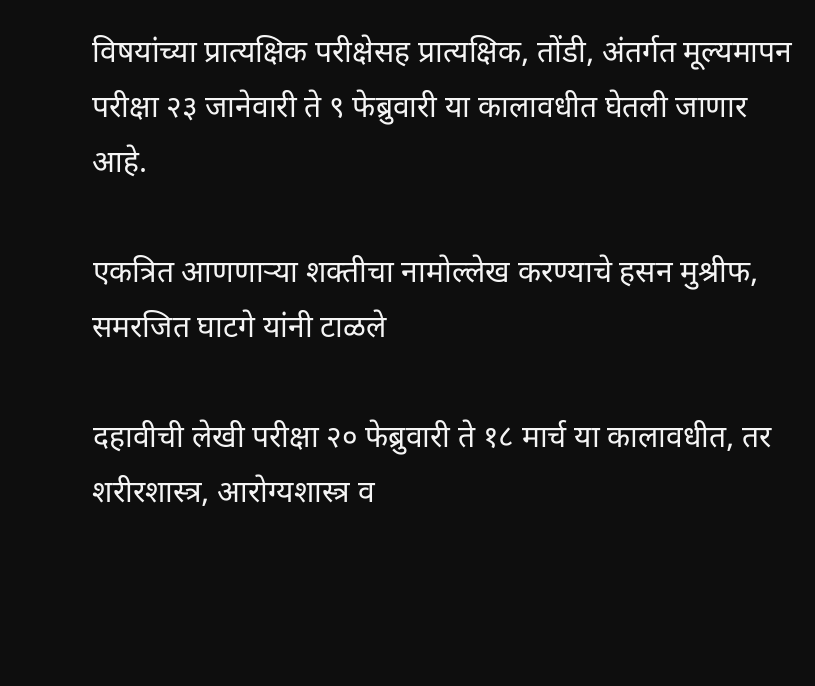विषयांच्या प्रात्यक्षिक परीक्षेसह प्रात्यक्षिक, तोंडी, अंतर्गत मूल्यमापन परीक्षा २३ जानेवारी ते ९ फेब्रुवारी या कालावधीत घेतली जाणार आहे.

एकत्रित आणणाऱ्या शक्तीचा नामोल्लेख करण्याचे हसन मुश्रीफ, समरजित घाटगे यांनी टाळले

दहावीची लेखी परीक्षा २० फेब्रुवारी ते १८ मार्च या कालावधीत, तर शरीरशास्त्र, आरोग्यशास्त्र व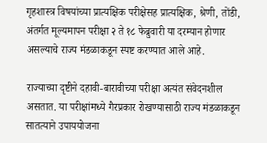गृहशास्त्र विषयांच्या प्रात्यक्षिक परीक्षेसह प्रात्यक्षिक, श्रेणी, तोंडी, अंतर्गत मूल्यमापन परीक्षा २ ते १८ फेब्रुवारी या दरम्यान होणार असल्याचे राज्य मंडळाकडून स्पष्ट करण्यात आले आहे.

राज्याच्या दृष्टीने दहावी-बारावीच्या परीक्षा अत्यंत संवेदनशील असतात. या परीक्षांमध्ये गैरप्रकार रोखण्यासाठी राज्य मंडळाकडून सातत्याने उपाययोजना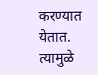करण्यात येतात. त्यामुळे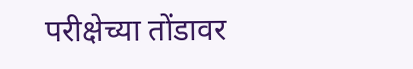परीक्षेच्या तोंडावर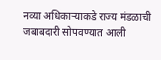नव्या अधिकाऱ्याकडे राज्य मंडळाची जबाबदारी सोपवण्यात आली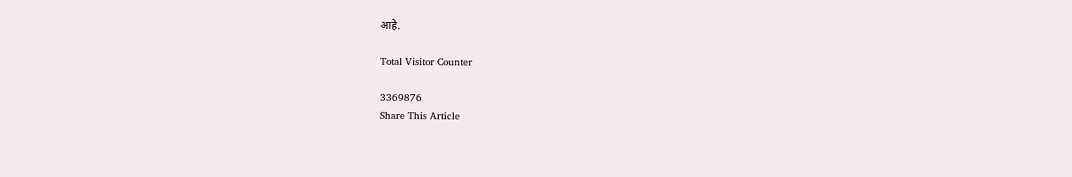आहे.

Total Visitor Counter

3369876
Share This Article